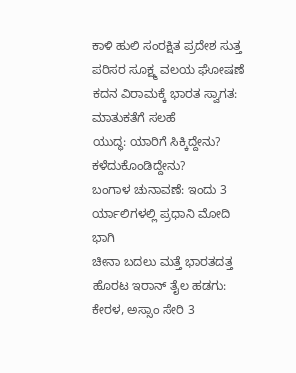ಕಾಳಿ ಹುಲಿ ಸಂರಕ್ಷಿತ ಪ್ರದೇಶ ಸುತ್ತ ಪರಿಸರ ಸೂಕ್ಷ್ಮ ವಲಯ ಘೋಷಣೆ
ಕದನ ವಿರಾಮಕ್ಕೆ ಭಾರತ ಸ್ವಾಗತ: ಮಾತುಕತೆಗೆ ಸಲಹೆ
ಯುದ್ಧ: ಯಾರಿಗೆ ಸಿಕ್ಕಿದ್ದೇನು? ಕಳೆದುಕೊಂಡಿದ್ದೇನು?
ಬಂಗಾಳ ಚುನಾವಣೆ: ಇಂದು 3 ರ್ಯಾಲಿಗಳಲ್ಲಿ ಪ್ರಧಾನಿ ಮೋದಿ ಭಾಗಿ
ಚೀನಾ ಬದಲು ಮತ್ತೆ ಭಾರತದತ್ತ ಹೊರಟ ಇರಾನ್ ತೈಲ ಹಡಗು:
ಕೇರಳ, ಅಸ್ಸಾಂ ಸೇರಿ 3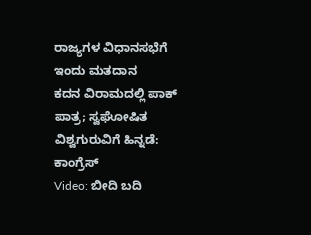ರಾಜ್ಯಗಳ ವಿಧಾನಸಭೆಗೆ ಇಂದು ಮತದಾನ
ಕದನ ವಿರಾಮದಲ್ಲಿ ಪಾಕ್ ಪಾತ್ರ; ಸ್ವಘೋಷಿತ ವಿಶ್ವಗುರುವಿಗೆ ಹಿನ್ನಡೆ: ಕಾಂಗ್ರೆಸ್
Video: ಬೀದಿ ಬದಿ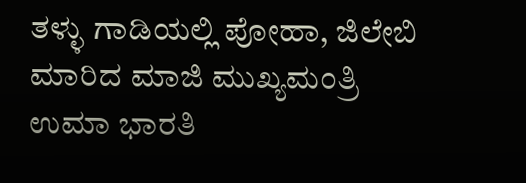ತಳ್ಳು ಗಾಡಿಯಲ್ಲಿ ಪೋಹಾ, ಜಿಲೇಬಿ ಮಾರಿದ ಮಾಜಿ ಮುಖ್ಯಮಂತ್ರಿ ಉಮಾ ಭಾರತಿ